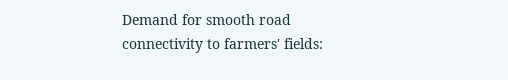Demand for smooth road connectivity to farmers' fields: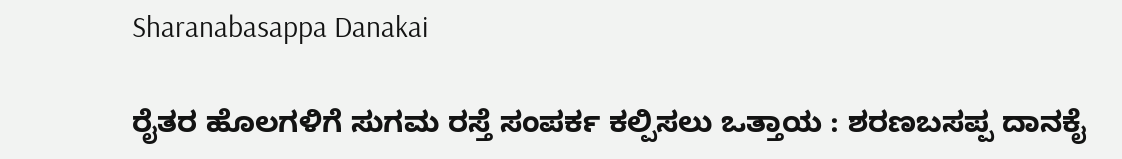Sharanabasappa Danakai

ರೈತರ ಹೊಲಗಳಿಗೆ ಸುಗಮ ರಸ್ತೆ ಸಂಪರ್ಕ ಕಲ್ಪಿಸಲು ಒತ್ತಾಯ : ಶರಣಬಸಪ್ಪ ದಾನಕೈ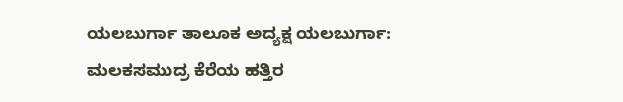ಯಲಬುರ್ಗಾ ತಾಲೂಕ ಅದ್ಯಕ್ಷ ಯಲಬುರ್ಗಾ: ಮಲಕಸಮುದ್ರ ಕೆರೆಯ ಹತ್ತಿರ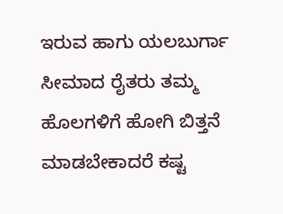ಇರುವ ಹಾಗು ಯಲಬುರ್ಗಾ ಸೀಮಾದ ರೈತರು ತಮ್ಮ ಹೊಲಗಳಿಗೆ ಹೋಗಿ ಬಿತ್ತನೆ ಮಾಡಬೇಕಾದರೆ ಕಷ್ಟ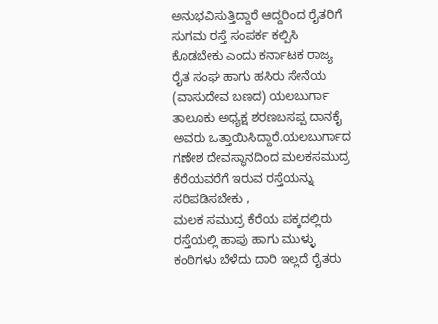ಅನುಭವಿಸುತ್ತಿದ್ದಾರೆ ಆದ್ದರಿಂದ ರೈತರಿಗೆ ಸುಗಮ ರಸ್ತೆ ಸಂಪರ್ಕ ಕಲ್ಪಿಸಿ ಕೊಡಬೇಕು ಎಂದು ಕರ್ನಾಟಕ ರಾಜ್ಯ ರೈತ ಸಂಘ ಹಾಗು ಹಸಿರು ಸೇನೆಯ (ವಾಸುದೇವ ಬಣದ) ಯಲಬುರ್ಗಾ ತಾಲೂಕು ಅಧ್ಯಕ್ಷ ಶರಣಬಸಪ್ಪ ದಾನಕೈ ಅವರು ಒತ್ತಾಯಿಸಿದ್ದಾರೆ.ಯಲಬುರ್ಗಾದ ಗಣೇಶ ದೇವಸ್ಥಾನದಿಂದ ಮಲಕಸಮುದ್ರ ಕೆರೆಯವರೆಗೆ ಇರುವ ರಸ್ತೆಯನ್ನು ಸರಿಪಡಿಸಬೇಕು ,
ಮಲಕ ಸಮುದ್ರ ಕೆರೆಯ ಪಕ್ಕದಲ್ಲಿರು ರಸ್ತೆಯಲ್ಲಿ ಹಾಪು ಹಾಗು ಮುಳ್ಳು ಕಂಠಿಗಳು ಬೆಳೆದು ದಾರಿ ಇಲ್ಲದೆ ರೈತರು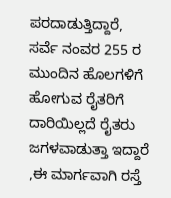ಪರದಾಡುತ್ತಿದ್ದಾರೆ, ಸರ್ವೆ ನಂವರ 255 ರ ಮುಂದಿನ ಹೊಲಗಳಿಗೆ ಹೋಗುವ ರೈತರಿಗೆ ದಾರಿಯಿಲ್ಲದೆ ರೈತರು ಜಗಳವಾಡುತ್ತಾ ಇದ್ದಾರೆ ,ಈ ಮಾರ್ಗವಾಗಿ ರಸ್ತೆ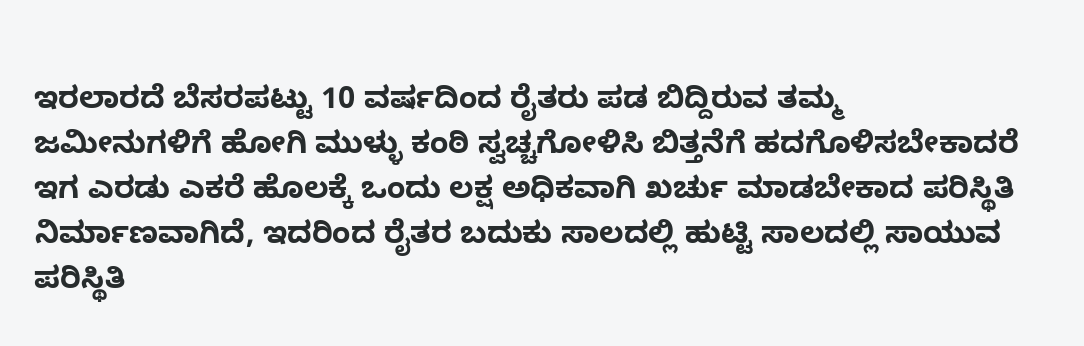ಇರಲಾರದೆ ಬೆಸರಪಟ್ಟು 10 ವರ್ಷದಿಂದ ರೈತರು ಪಡ ಬಿದ್ದಿರುವ ತಮ್ಮ ಜಮೀನುಗಳಿಗೆ ಹೋಗಿ ಮುಳ್ಳು ಕಂಠಿ ಸ್ವಚ್ಚಗೋಳಿಸಿ ಬಿತ್ತನೆಗೆ ಹದಗೊಳಿಸಬೇಕಾದರೆ ಇಗ ಎರಡು ಎಕರೆ ಹೊಲಕ್ಕೆ ಒಂದು ಲಕ್ಷ ಅಧಿಕವಾಗಿ ಖರ್ಚು ಮಾಡಬೇಕಾದ ಪರಿಸ್ಥಿತಿ ನಿರ್ಮಾಣವಾಗಿದೆ, ಇದರಿಂದ ರೈತರ ಬದುಕು ಸಾಲದಲ್ಲಿ ಹುಟ್ಟಿ ಸಾಲದಲ್ಲಿ ಸಾಯುವ ಪರಿಸ್ಥಿತಿ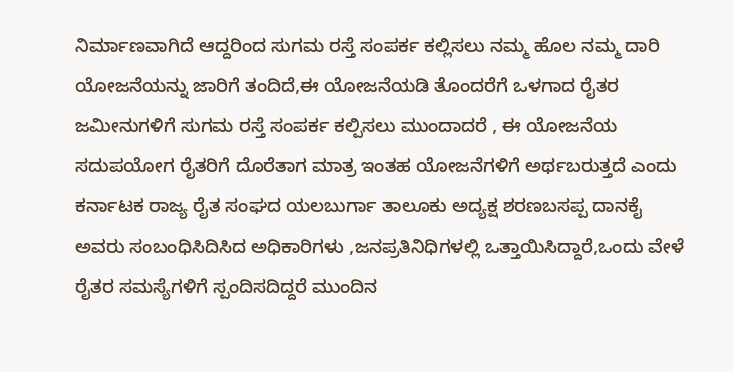ನಿರ್ಮಾಣವಾಗಿದೆ ಆದ್ದರಿಂದ ಸುಗಮ ರಸ್ತೆ ಸಂಪರ್ಕ ಕಲ್ಲಿಸಲು ನಮ್ಮ ಹೊಲ ನಮ್ಮ ದಾರಿ ಯೋಜನೆಯನ್ನು ಜಾರಿಗೆ ತಂದಿದೆ,ಈ ಯೋಜನೆಯಡಿ ತೊಂದರೆಗೆ ಒಳಗಾದ ರೈತರ ಜಮೀನುಗಳಿಗೆ ಸುಗಮ ರಸ್ತೆ ಸಂಪರ್ಕ ಕಲ್ಪಿಸಲು ಮುಂದಾದರೆ , ಈ ಯೋಜನೆಯ ಸದುಪಯೋಗ ರೈತರಿಗೆ ದೊರೆತಾಗ ಮಾತ್ರ ಇಂತಹ ಯೋಜನೆಗಳಿಗೆ ಅರ್ಥಬರುತ್ತದೆ ಎಂದು ಕರ್ನಾಟಕ ರಾಜ್ಯ ರೈತ ಸಂಘದ ಯಲಬುರ್ಗಾ ತಾಲೂಕು ಅದ್ಯಕ್ಷ ಶರಣಬಸಪ್ಪ ದಾನಕೈ ಅವರು ಸಂಬಂಧಿಸಿದಿಸಿದ ಅಧಿಕಾರಿಗಳು ,ಜನಪ್ರತಿನಿಧಿಗಳಲ್ಲಿ ಒತ್ತಾಯಿಸಿದ್ದಾರೆ,ಒಂದು ವೇಳೆ ರೈತರ ಸಮಸ್ಯೆಗಳಿಗೆ ಸ್ಪಂದಿಸದಿದ್ದರೆ ಮುಂದಿನ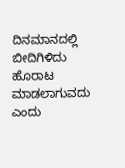ದಿನಮಾನದಲ್ಲಿ ಬೀದಿಗಿಳಿದು ಹೊರಾಟ ಮಾಡಲಾಗುವದು ಎಂದು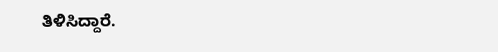ತಿಳಿಸಿದ್ದಾರೆ.